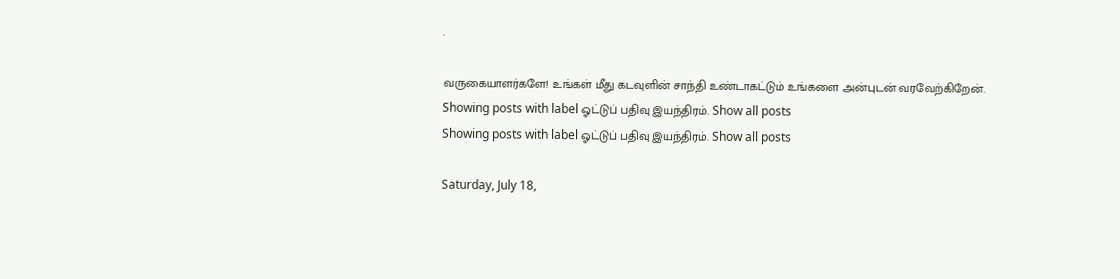.

வருகையாளர்களே! உங்கள் மீது கடவுளின் சாந்தி உண்டாகட்டும் உங்களை அன்புடன் வரவேற்கிறேன்.
Showing posts with label ஓட்டுப் பதிவு இயந்திரம். Show all posts
Showing posts with label ஓட்டுப் பதிவு இயந்திரம். Show all posts

Saturday, July 18,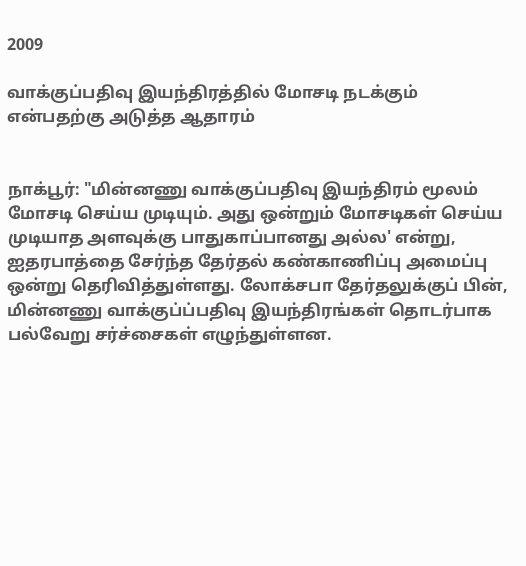2009

வாக்குப்பதிவு இயந்திரத்தில் மோசடி நடக்கும் என்பதற்கு அடுத்த ஆதாரம்


நாக்பூர்: "மின்னணு வாக்குப்பதிவு இயந்திரம் மூலம் மோசடி செய்ய முடியும். அது ஒன்றும் மோசடிகள் செய்ய முடியாத அளவுக்கு பாதுகாப்பானது அல்ல' என்று, ஐதரபாத்தை சேர்ந்த தேர்தல் கண்காணிப்பு அமைப்பு ஒன்று தெரிவித்துள்ளது. லோக்சபா தேர்தலுக்குப் பின், மின்னணு வாக்குப்ப்பதிவு இயந்திரங்கள் தொடர்பாக பல்வேறு சர்ச்சைகள் எழுந்துள்ளன.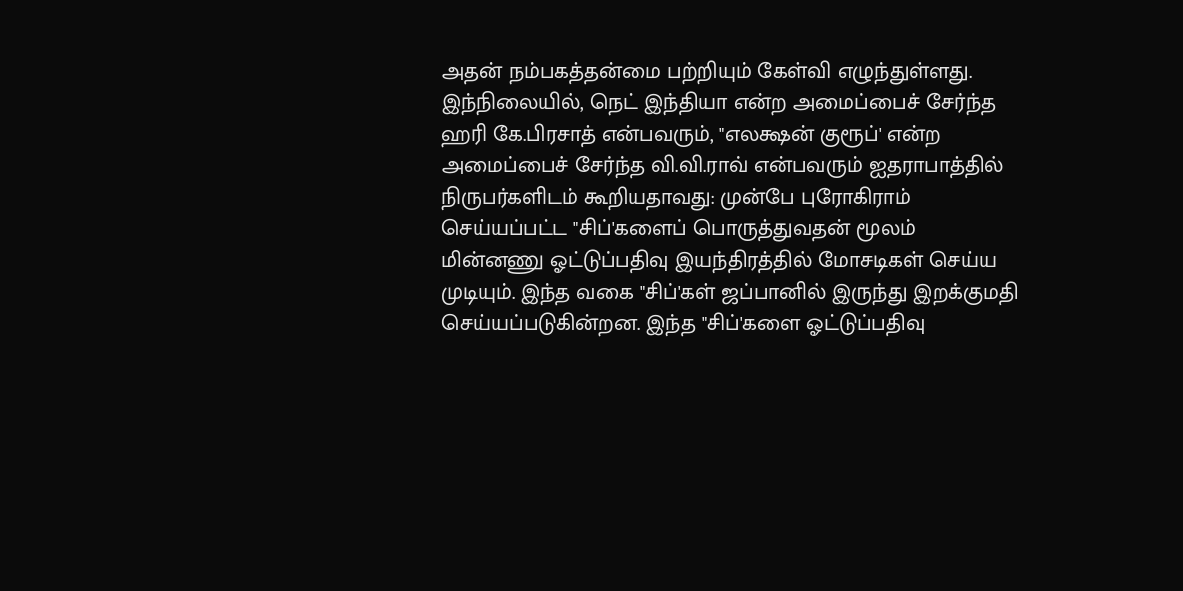அதன் நம்பகத்தன்மை பற்றியும் கேள்வி எழுந்துள்ளது. இந்நிலையில், நெட் இந்தியா என்ற அமைப்பைச் சேர்ந்த ஹரி கே.பிரசாத் என்பவரும், "எலக்ஷன் குரூப்' என்ற அமைப்பைச் சேர்ந்த வி.வி.ராவ் என்பவரும் ஐதராபாத்தில் நிருபர்களிடம் கூறியதாவது: முன்பே புரோகிராம் செய்யப்பட்ட "சிப்'களைப் பொருத்துவதன் மூலம் மின்னணு ஓட்டுப்பதிவு இயந்திரத்தில் மோசடிகள் செய்ய முடியும். இந்த வகை "சிப்'கள் ஜப்பானில் இருந்து இறக்குமதி செய்யப்படுகின்றன. இந்த "சிப்'களை ஓட்டுப்பதிவு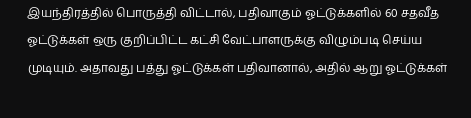இயந்திரத்தில் பொருத்தி விட்டால், பதிவாகும் ஓட்டுக்களில் 60 சதவீத ஓட்டுக்கள் ஒரு குறிப்பிட்ட கட்சி வேட்பாளருக்கு விழும்படி செய்ய முடியும். அதாவது பத்து ஓட்டுக்கள் பதிவானால், அதில் ஆறு ஓட்டுக்கள்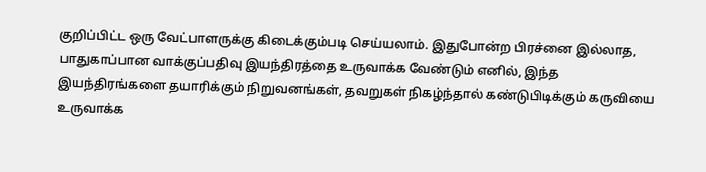குறிப்பிட்ட ஒரு வேட்பாளருக்கு கிடைக்கும்படி செய்யலாம். இதுபோன்ற பிரச்னை இல்லாத, பாதுகாப்பான வாக்குப்பதிவு இயந்திரத்தை உருவாக்க வேண்டும் எனில், இந்த இயந்திரங்களை தயாரிக்கும் நிறுவனங்கள், தவறுகள் நிகழ்ந்தால் கண்டுபிடிக்கும் கருவியை உருவாக்க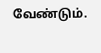வேண்டும்.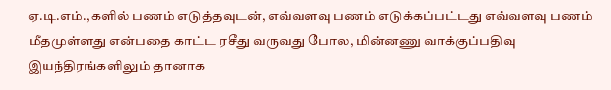ஏ.டி.எம்.,களில் பணம் எடுத்தவுடன், எவ்வளவு பணம் எடுக்கப்பட்டது எவ்வளவு பணம் மீதமுள்ளது என்பதை காட்ட ரசீது வருவது போல, மின்னணு வாக்குப்பதிவு இயந்திரங்களிலும் தானாக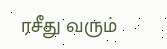ரசீது வரும்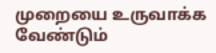முறையை உருவாக்க வேண்டும்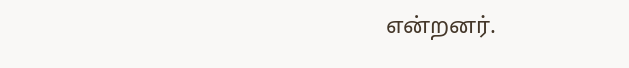என்றனர்.